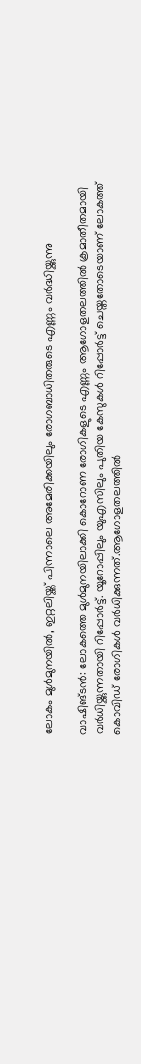ലോകം മുള്‍മുനയില്‍, ഇറ്റലിയ്ക്ക് പിന്നാലെ അമേരിക്കയിലും രോഗബാധിതരുടെ എണ്ണം വര്‍ദ്ധിയ്ക്കുന്നു

വാഷിങ്ടന്‍: ലോകത്തെ മുള്‍മുനയിലാക്കി കൊറോണ രോഗികളുടെ എണ്ണം ആഗോളതലത്തില്‍ ക്രമാതീതമായി വര്‍ധിയ്ക്കുന്നതായി റിപ്പോര്‍ട്ട്. യൂറോപ്പിലും യുഎസിലും പുതിയ കേസുകള്‍ റിപ്പോര്‍ട്ട് ചെയ്തതോടെയാണ് ലോകത്ത് കൊവിഡ് രോഗികള്‍ വര്‍ധിക്കുന്നത്.ആഗോളതലത്തില്‍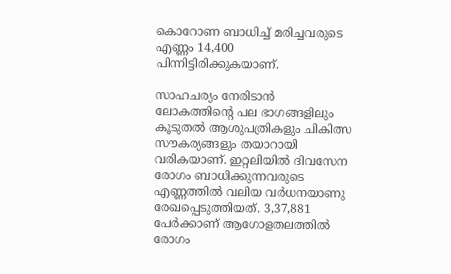കൊറോണ ബാധിച്ച് മരിച്ചവരുടെ എണ്ണം 14,400 പിന്നിട്ടിരിക്കുകയാണ്.

സാഹചര്യം നേരിടാന്‍ ലോകത്തിന്റെ പല ഭാഗങ്ങളിലും കൂടുതല്‍ ആശുപത്രികളും ചികിത്സ സൗകര്യങ്ങളും തയാറായി വരികയാണ്. ഇറ്റലിയില്‍ ദിവസേന രോഗം ബാധിക്കുന്നവരുടെ എണ്ണത്തില്‍ വലിയ വര്‍ധനയാണു രേഖപ്പെടുത്തിയത്. 3,37,881 പേര്‍ക്കാണ് ആഗോളതലത്തില്‍ രോഗം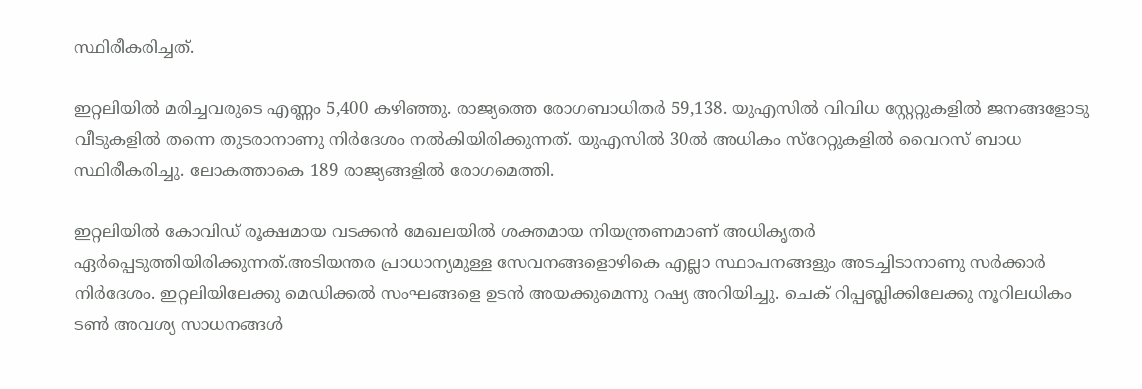സ്ഥിരീകരിച്ചത്.

ഇറ്റലിയില്‍ മരിച്ചവരുടെ എണ്ണം 5,400 കഴിഞ്ഞു. രാജ്യത്തെ രോഗബാധിതര്‍ 59,138. യുഎസില്‍ വിവിധ സ്റ്റേറ്റുകളില്‍ ജനങ്ങളോടു വീടുകളില്‍ തന്നെ തുടരാനാണു നിര്‍ദേശം നല്‍കിയിരിക്കുന്നത്. യുഎസില്‍ 30ല്‍ അധികം സ്റേറ്റുകളില്‍ വൈറസ് ബാധ സ്ഥിരീകരിച്ചു. ലോകത്താകെ 189 രാജ്യങ്ങളില്‍ രോഗമെത്തി.

ഇറ്റലിയില്‍ കോവിഡ് രൂക്ഷമായ വടക്കന്‍ മേഖലയില്‍ ശക്തമായ നിയന്ത്രണമാണ് അധികൃതര്‍ ഏര്‍പ്പെടുത്തിയിരിക്കുന്നത്.അടിയന്തര പ്രാധാന്യമുള്ള സേവനങ്ങളൊഴികെ എല്ലാ സ്ഥാപനങ്ങളും അടച്ചിടാനാണു സര്‍ക്കാര്‍ നിര്‍ദേശം. ഇറ്റലിയിലേക്കു മെഡിക്കല്‍ സംഘങ്ങളെ ഉടന്‍ അയക്കുമെന്നു റഷ്യ അറിയിച്ചു. ചെക് റിപ്പബ്ലിക്കിലേക്കു നൂറിലധികം ടണ്‍ അവശ്യ സാധനങ്ങള്‍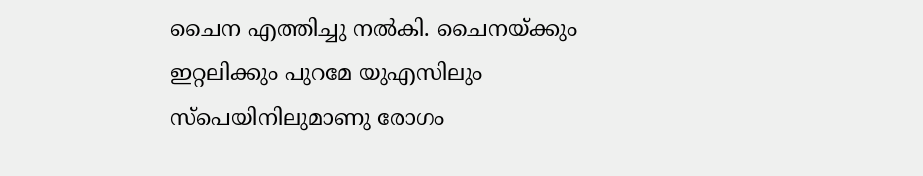ചൈന എത്തിച്ചു നല്‍കി. ചൈനയ്ക്കും ഇറ്റലിക്കും പുറമേ യുഎസിലും സ്പെയിനിലുമാണു രോഗം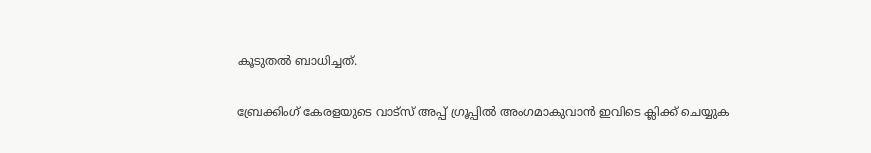കൂടുതല്‍ ബാധിച്ചത്.

ബ്രേക്കിംഗ് കേരളയുടെ വാട്സ് അപ്പ് ഗ്രൂപ്പിൽ അംഗമാകുവാൻ ഇവിടെ ക്ലിക്ക് ചെയ്യുക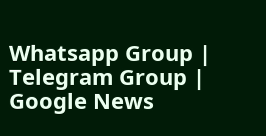Whatsapp Group | Telegram Group | Google News